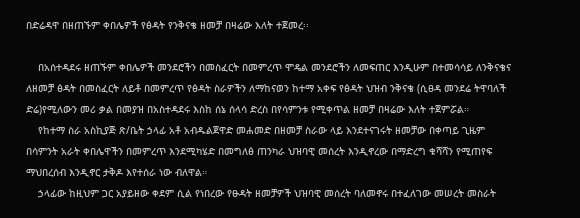በድሬዳዋ በዘጠኙም ቀበሌዎች የፅዳት የንቅናቄ ዘመቻ በዛሬው እለት ተጀመረ፡፡

    በአሰተዳደሩ ዘጠኙም ቀበሌዎች መንደሮችን በመስፈርት በመምረጥ ሞዴል መንደሮችን ለመፍጠር እንዲሁም በተመሳሳይ ለንቅናቄና ለዘመቻ ፅዳት በመስፈርት ለይቶ በመምረጥ የፅዳት ስራዎችን ለማከናወን ከተማ አቀፍ የፅዳት ህዝብ ንቅናቄ (ሲፀዳ መንደሬ ትዋባለች ድሬ)የሚለውን መሪ ቃል በመያዝ በአስተዳደሩ እስከ ሰኔ ሰላሳ ድረስ በየሳምንቱ የሚቀጥል ዘመቻ በዛሬው እለት ተጀምሯል።
    የከተማ ስራ አስኪያጅ ጽ/ቤት ኃላፊ አቶ አብዱልጀዋድ መሐመድ በዘመቻ ስራው ላይ እንደተናገሩት ዘመቻው በቀጣይ ጊዜም በሳምንት አራት ቀበሌዋችን በመምረጥ እንደሚካሄድ በመግለፅ ጠንካራ ህዝባዊ መሰረት እንዲኖረው በማድረግ ቁሻሻን የሚጠየፍ ማህበረሰብ እንዲኖር ታቅዶ እየተሰራ ነው ብለዋል።
    ኃላፊው ከዚህም ጋር አያይዘው ቀደም ሲል የነበረው የፁዳት ዘመቻዎች ህዝባዊ መሰረት ባለመኖሩ በተፈለገው መሠረት መስራት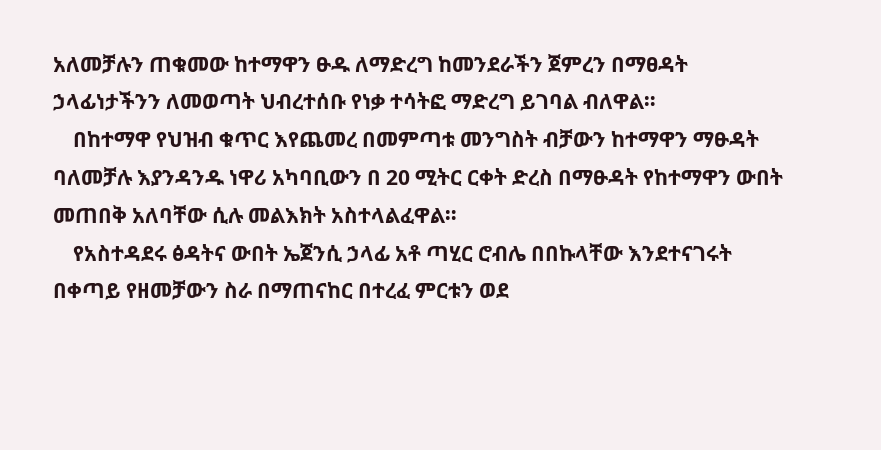አለመቻሉን ጠቁመው ከተማዋን ፁዱ ለማድረግ ከመንደራችን ጀምረን በማፀዳት ኃላፊነታችንን ለመወጣት ህብረተሰቡ የነቃ ተሳትፎ ማድረግ ይገባል ብለዋል።
    በከተማዋ የህዝብ ቁጥር እየጨመረ በመምጣቱ መንግስት ብቻውን ከተማዋን ማፁዳት ባለመቻሉ እያንዳንዱ ነዋሪ አካባቢውን በ 20 ሚትር ርቀት ድረስ በማፁዳት የከተማዋን ውበት መጠበቅ አለባቸው ሲሉ መልእክት አስተላልፈዋል።
    የአስተዳደሩ ፅዳትና ውበት ኤጀንሲ ኃላፊ አቶ ጣሂር ሮብሌ በበኩላቸው እንደተናገሩት በቀጣይ የዘመቻውን ስራ በማጠናከር በተረፈ ምርቱን ወደ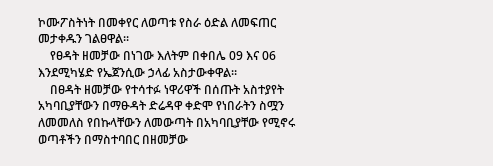ኮሙፖስትነት በመቀየር ለወጣቱ የስራ ዕድል ለመፍጠር መታቀዱን ገልፀዋል፡፡
    የፀዳት ዘመቻው በነገው እለትም በቀበሌ 09 እና 06 እንደሚካሄድ የኤጀንሲው ኃላፊ አስታውቀዋል።
    በፀዳት ዘመቻው የተሳተፉ ነዋሪዋች በሰጡት አስተያየት አካባቢያቸውን በማፁዳት ድሬዳዋ ቀድሞ የነበራትን ስሟን ለመመለስ የበኩላቸውን ለመውጣት በአካባቢያቸው የሚኖሩ ወጣቶችን በማስተባበር በዘመቻው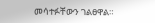መሳተፉቸውን ገልፀዋል።